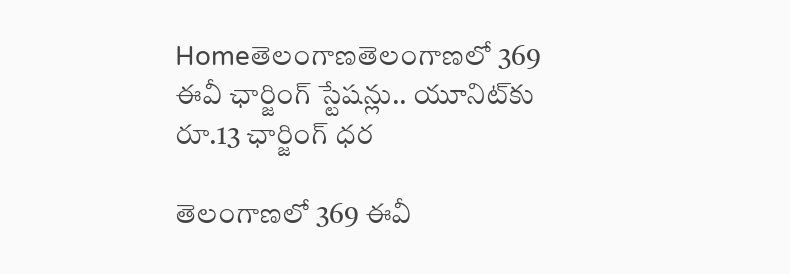Homeతెలంగాణతెలంగాణలో 369 ఈవీ ఛార్జింగ్ స్టేషన్లు.. యూనిట్‌కు రూ.13 ఛార్జింగ్ ధర

తెలంగాణలో 369 ఈవీ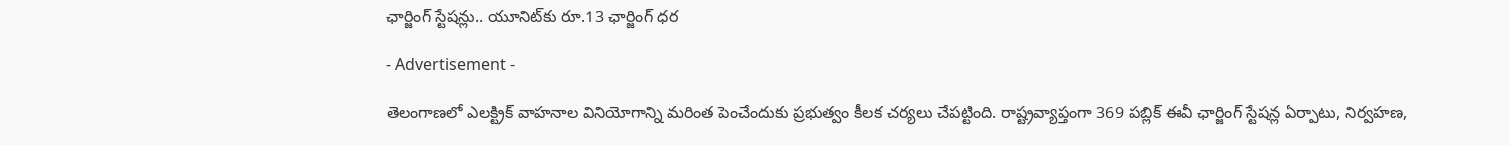ఛార్జింగ్ స్టేషన్లు.. యూనిట్‌కు రూ.13 ఛార్జింగ్ ధర

- Advertisement -

తెలంగాణలో ఎలక్ట్రిక్ వాహనాల వినియోగాన్ని మరింత పెంచేందుకు ప్రభుత్వం కీలక చర్యలు చేపట్టింది. రాష్ట్రవ్యాప్తంగా 369 పబ్లిక్ ఈవీ ఛార్జింగ్ స్టేషన్ల ఏర్పాటు, నిర్వహణ,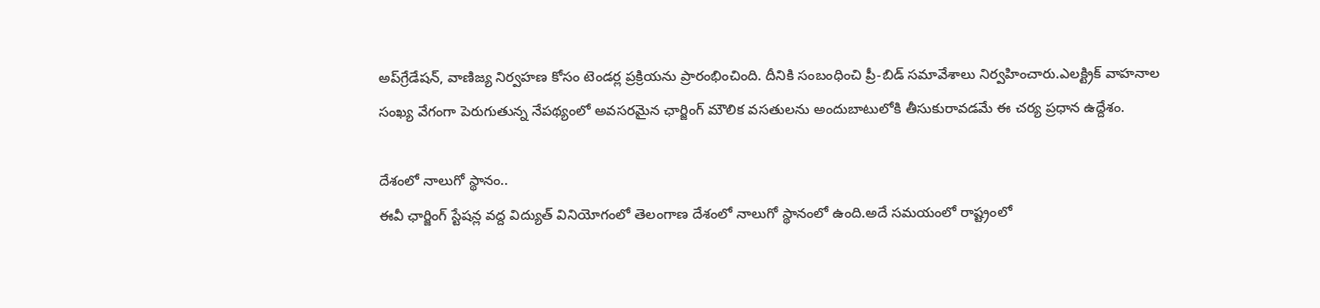అప్‌గ్రేడేషన్, వాణిజ్య నిర్వహణ కోసం టెండర్ల ప్రక్రియను ప్రారంభించింది. దీనికి సంబంధించి ప్రీ-బిడ్ సమావేశాలు నిర్వహించారు.ఎలక్ట్రిక్ వాహనాల సంఖ్య వేగంగా పెరుగుతున్న నేపథ్యంలో అవసరమైన ఛార్జింగ్ మౌలిక వసతులను అందుబాటులోకి తీసుకురావడమే ఈ చర్య ప్రధాన ఉద్దేశం.

దేశంలో నాలుగో స్థానం..
ఈవీ ఛార్జింగ్ స్టేషన్ల వద్ద విద్యుత్ వినియోగంలో తెలంగాణ దేశంలో నాలుగో స్థానంలో ఉంది.అదే సమయంలో రాష్ట్రంలో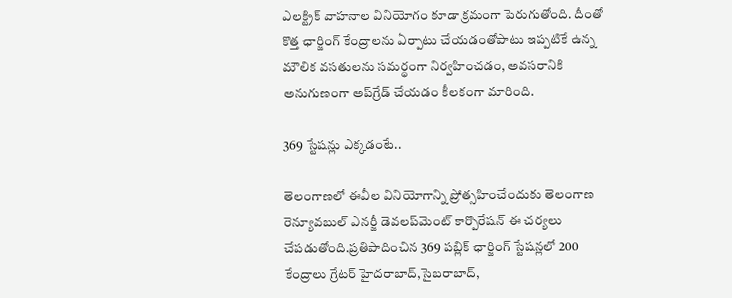ఎలక్ట్రిక్ వాహనాల వినియోగం కూడా క్రమంగా పెరుగుతోంది. దీంతో కొత్త ఛార్జింగ్ కేంద్రాలను ఏర్పాటు చేయడంతోపాటు ఇప్పటికే ఉన్న మౌలిక వసతులను సమర్థంగా నిర్వహించడం, అవసరానికి అనుగుణంగా అప్‌గ్రేడ్ చేయడం కీలకంగా మారింది.

369 స్టేషన్లు ఎక్కడంటే..

తెలంగాణలో ఈవీల వినియోగాన్ని ప్రోత్సహించేందుకు తెలంగాణ రెన్యూవబుల్ ఎనర్జీ డెవలప్‌మెంట్ కార్పొరేషన్ ఈ చర్యలు చేపడుతోంది.ప్రతిపాదించిన 369 పబ్లిక్ ఛార్జింగ్ స్టేషన్లలో 200 కేంద్రాలు గ్రేటర్ హైదరాబాద్,సైబరాబాద్,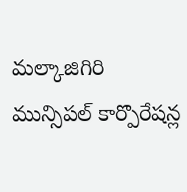మల్కాజిగిరి మున్సిపల్ కార్పొరేషన్ల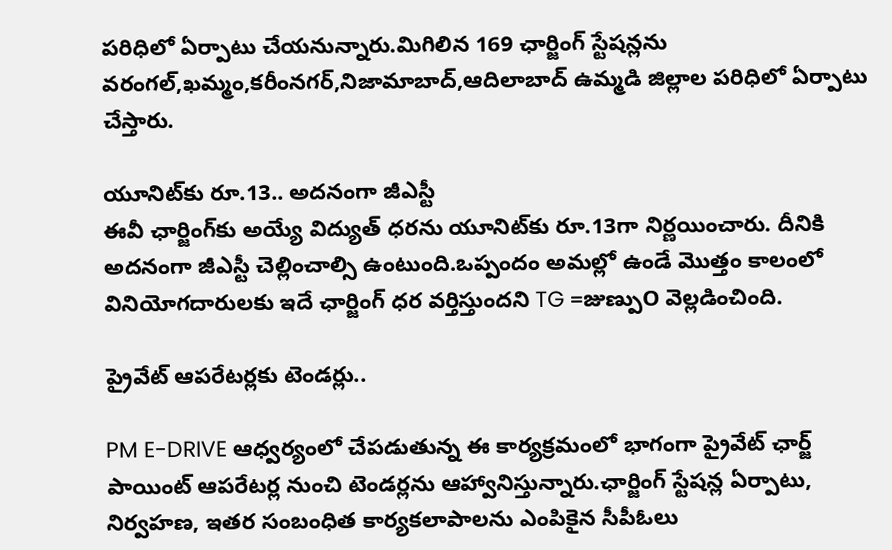పరిధిలో ఏర్పాటు చేయనున్నారు.మిగిలిన 169 ఛార్జింగ్ స్టేషన్లను వరంగల్,ఖమ్మం,కరీంనగర్,నిజామాబాద్,ఆదిలాబాద్ ఉమ్మడి జిల్లాల పరిధిలో ఏర్పాటు చేస్తారు.

యూనిట్‌కు రూ.13.. అదనంగా జీఎస్టీ
ఈవీ ఛార్జింగ్‌కు అయ్యే విద్యుత్ ధరను యూనిట్‌కు రూ.13గా నిర్ణయించారు. దీనికి అదనంగా జీఎస్టీ చెల్లించాల్సి ఉంటుంది.ఒప్పందం అమల్లో ఉండే మొత్తం కాలంలో వినియోగదారులకు ఇదే ఛార్జింగ్ ధర వర్తిస్తుందని TG =జుణ్పుO వెల్లడించింది.

ప్రైవేట్ ఆపరేటర్లకు టెండర్లు..

PM E-DRIVE ఆధ్వర్యంలో చేపడుతున్న ఈ కార్యక్రమంలో భాగంగా ప్రైవేట్ ఛార్జ్ పాయింట్ ఆపరేటర్ల నుంచి టెండర్లను ఆహ్వానిస్తున్నారు.ఛార్జింగ్ స్టేషన్ల ఏర్పాటు, నిర్వహణ, ఇతర సంబంధిత కార్యకలాపాలను ఎంపికైన సీపీఓలు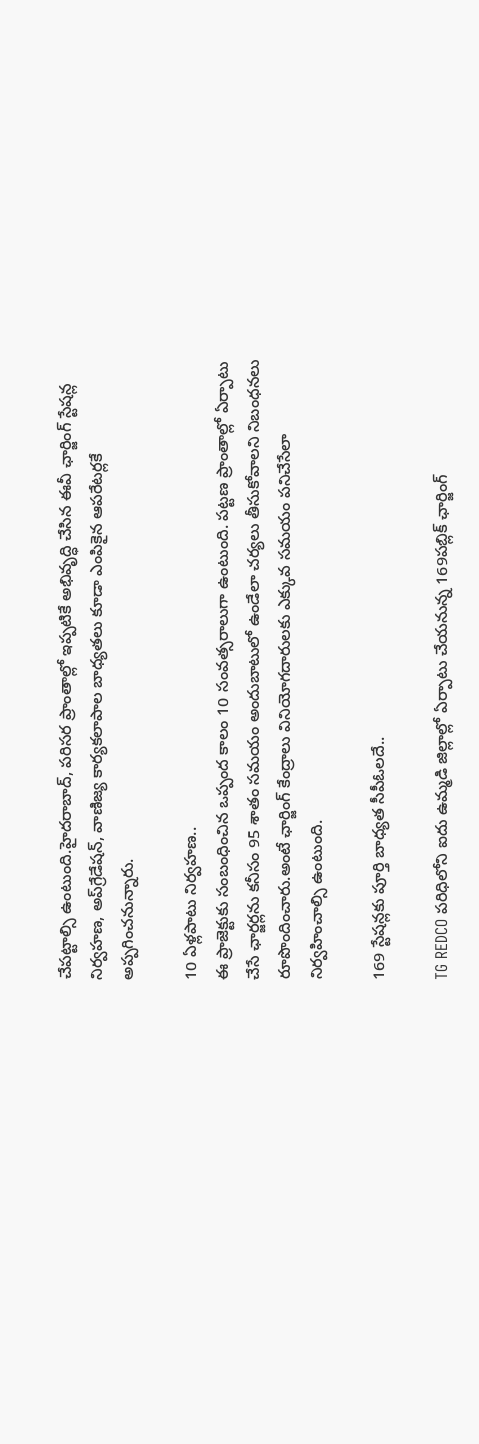చేపట్టాల్సి ఉంటుంది.హైదరాబాద్, పరిసర ప్రాంతాల్లో ఇప్పటికే అభివృద్ధి చేసిన ఈవీ ఛార్జింగ్ స్టేషన్ల నిర్వహణ, అప్‌గ్రేడేషన్, వాణిజ్య కార్యకలాపాల బాధ్యతలు కూడా ఎంపికైన ఆపరేటర్లకే అప్పగించనున్నారు.

10 ఏళ్లపాటు నిర్వహణ..
ఈ ప్రాజెక్టుకు సంబంధించిన ఒప్పంద కాలం 10 సంవత్సరాలుగా ఉంటుంది. పట్టణ ప్రాంతాల్లో ఏర్పాటు చేసే ఛార్జర్లను కనీసం 95 శాతం సమయం అందుబాటులో ఉండేలా చర్యలు తీసుకోవాలని నిబంధనలు రూపొందించారు.అంటే ఛార్జింగ్ కేంద్రాలు వినియోగదారులకు ఎక్కువ సమయం పనిచేసేలా నిర్వహించాల్సి ఉంటుంది.

169 స్టేషన్లకు పూర్తి బాధ్యత సీపీఓలదే..

TG REDCO పరిధిలోని ఐదు ఉమ్మడి జిల్లాల్లో ఏర్పాటు చేయనున్న 169పబ్లిక్ ఛార్జింగ్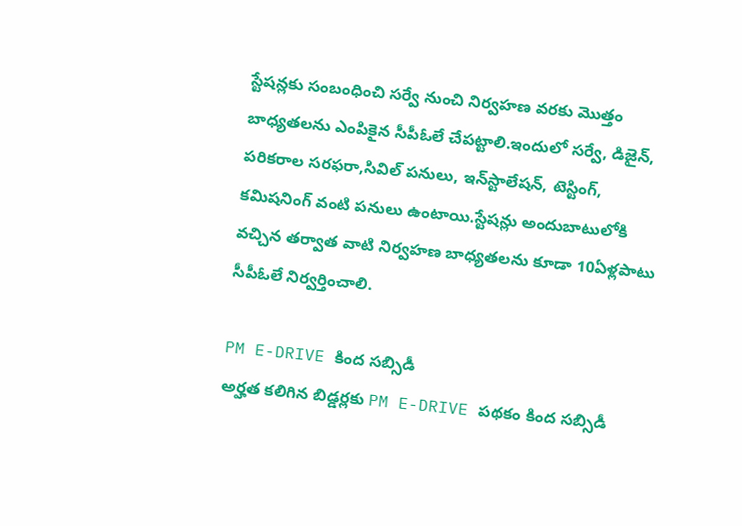స్టేషన్లకు సంబంధించి సర్వే నుంచి నిర్వహణ వరకు మొత్తం బాధ్యతలను ఎంపికైన సీపీఓలే చేపట్టాలి.ఇందులో సర్వే, డిజైన్, పరికరాల సరఫరా,సివిల్ పనులు, ఇన్‌స్టాలేషన్, టెస్టింగ్, కమిషనింగ్ వంటి పనులు ఉంటాయి.స్టేషన్లు అందుబాటులోకి వచ్చిన తర్వాత వాటి నిర్వహణ బాధ్యతలను కూడా 10ఏళ్లపాటు సీపీఓలే నిర్వర్తించాలి.

PM E-DRIVE కింద సబ్సిడీ
అర్హత కలిగిన బిడ్డర్లకు PM E-DRIVE పథకం కింద సబ్సిడీ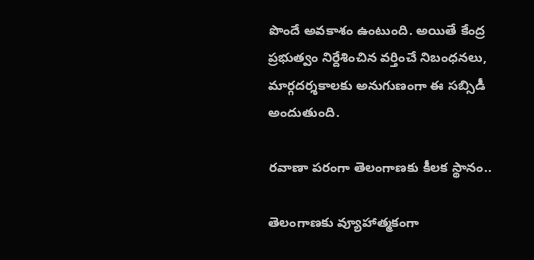పొందే అవకాశం ఉంటుంది. అయితే కేంద్ర ప్రభుత్వం నిర్దేశించిన వర్తించే నిబంధనలు, మార్గదర్శకాలకు అనుగుణంగా ఈ సబ్సిడీ అందుతుంది.

రవాణా పరంగా తెలంగాణకు కీలక స్థానం..

తెలంగాణకు వ్యూహాత్మకంగా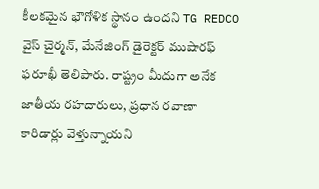కీలకమైన భౌగోళిక స్థానం ఉందని TG REDCO వైస్ చైర్మన్, మేనేజింగ్ డైరెక్టర్ ముషారఫ్ ఫరూఖీ తెలిపారు. రాష్ట్రం మీదుగా అనేక జాతీయ రహదారులు, ప్రధాన రవాణా కారిడార్లు వెళ్తున్నాయని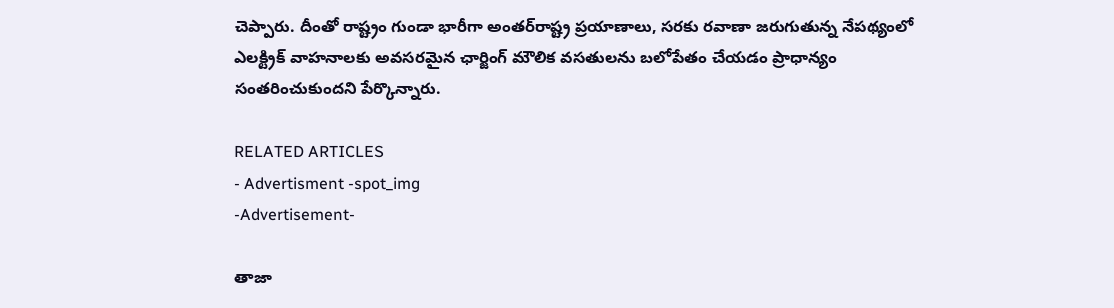చెప్పారు. దీంతో రాష్ట్రం గుండా భారీగా అంతర్‌రాష్ట్ర ప్రయాణాలు, సరకు రవాణా జరుగుతున్న నేపథ్యంలో ఎలక్ట్రిక్ వాహనాలకు అవసరమైన ఛార్జింగ్ మౌలిక వసతులను బలోపేతం చేయడం ప్రాధాన్యం సంతరించుకుందని పేర్కొన్నారు.

RELATED ARTICLES
- Advertisment -spot_img
-Advertisement-

తాజా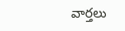వార్తలు